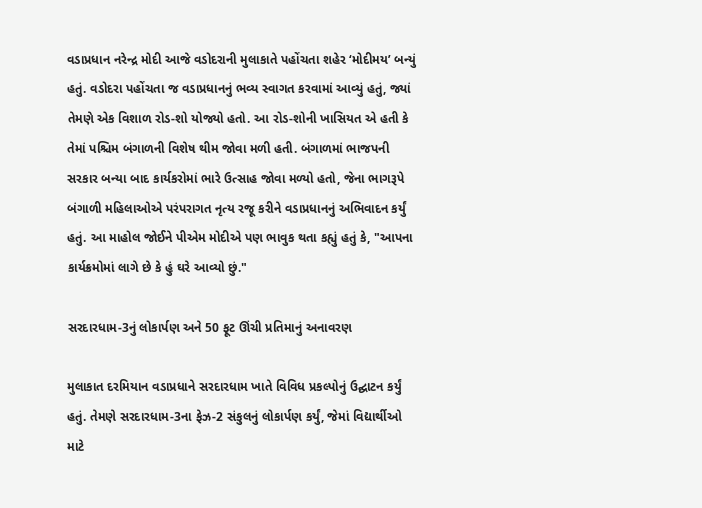વડાપ્રધાન નરેન્દ્ર મોદી આજે વડોદરાની મુલાકાતે પહોંચતા શહેર ‘મોદીમય’ બન્યું હતું. વડોદરા પહોંચતા જ વડાપ્રધાનનું ભવ્ય સ્વાગત કરવામાં આવ્યું હતું, જ્યાં તેમણે એક વિશાળ રોડ-શો યોજ્યો હતો. આ રોડ-શોની ખાસિયત એ હતી કે તેમાં પશ્ચિમ બંગાળની વિશેષ થીમ જોવા મળી હતી. બંગાળમાં ભાજપની સરકાર બન્યા બાદ કાર્યકરોમાં ભારે ઉત્સાહ જોવા મળ્યો હતો, જેના ભાગરૂપે બંગાળી મહિલાઓએ પરંપરાગત નૃત્ય રજૂ કરીને વડાપ્રધાનનું અભિવાદન કર્યું હતું. આ માહોલ જોઈને પીએમ મોદીએ પણ ભાવુક થતા કહ્યું હતું કે, "આપના કાર્યક્રમોમાં લાગે છે કે હું ઘરે આવ્યો છું."

સરદારધામ-3નું લોકાર્પણ અને 50 ફૂટ ઊંચી પ્રતિમાનું અનાવરણ

મુલાકાત દરમિયાન વડાપ્રધાને સરદારધામ ખાતે વિવિધ પ્રકલ્પોનું ઉદ્ઘાટન કર્યું હતું. તેમણે સરદારધામ-3ના ફેઝ-2 સંકુલનું લોકાર્પણ કર્યું, જેમાં વિદ્યાર્થીઓ માટે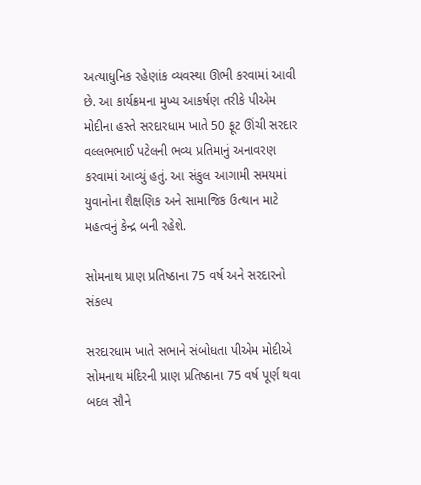અત્યાધુનિક રહેણાંક વ્યવસ્થા ઊભી કરવામાં આવી છે. આ કાર્યક્રમના મુખ્ય આકર્ષણ તરીકે પીએમ મોદીના હસ્તે સરદારધામ ખાતે 50 ફૂટ ઊંચી સરદાર વલ્લભભાઈ પટેલની ભવ્ય પ્રતિમાનું અનાવરણ કરવામાં આવ્યું હતું. આ સંકુલ આગામી સમયમાં યુવાનોના શૈક્ષણિક અને સામાજિક ઉત્થાન માટે મહત્વનું કેન્દ્ર બની રહેશે.

સોમનાથ પ્રાણ પ્રતિષ્ઠાના 75 વર્ષ અને સરદારનો સંકલ્પ

સરદારધામ ખાતે સભાને સંબોધતા પીએમ મોદીએ સોમનાથ મંદિરની પ્રાણ પ્રતિષ્ઠાના 75 વર્ષ પૂર્ણ થવા બદલ સૌને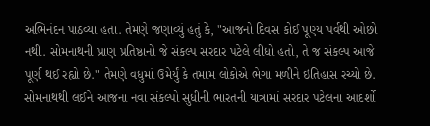અભિનંદન પાઠવ્યા હતા. તેમણે જણાવ્યું હતું કે, "આજનો દિવસ કોઈ પૂણ્ય પર્વથી ઓછો નથી. સોમનાથની પ્રાણ પ્રતિષ્ઠાનો જે સંકલ્પ સરદાર પટેલે લીધો હતો, તે જ સંકલ્પ આજે પૂર્ણ થઈ રહ્યો છે." તેમણે વધુમાં ઉમેર્યું કે તમામ લોકોએ ભેગા મળીને ઇતિહાસ રચ્યો છે. સોમનાથથી લઈને આજના નવા સંકલ્પો સુધીની ભારતની યાત્રામાં સરદાર પટેલના આદર્શો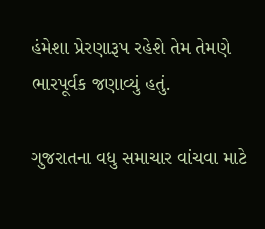હંમેશા પ્રેરણારૂપ રહેશે તેમ તેમણે ભારપૂર્વક જણાવ્યું હતું.

ગુજરાતના વધુ સમાચાર વાંચવા માટે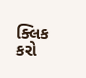ક્લિક કરો